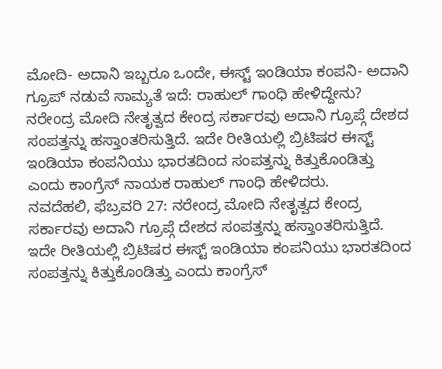ಮೋದಿ- ಅದಾನಿ ಇಬ್ಬರೂ ಒಂದೇ, ಈಸ್ಟ್ ಇಂಡಿಯಾ ಕಂಪನಿ- ಅದಾನಿ ಗ್ರೂಪ್ ನಡುವೆ ಸಾಮ್ಯತೆ ಇದೆ: ರಾಹುಲ್ ಗಾಂಧಿ ಹೇಳಿದ್ದೇನು?
ನರೇಂದ್ರ ಮೋದಿ ನೇತೃತ್ವದ ಕೇಂದ್ರ ಸರ್ಕಾರವು ಅದಾನಿ ಗ್ರೂಪ್ಗೆ ದೇಶದ ಸಂಪತ್ತನ್ನು ಹಸ್ತಾಂತರಿಸುತ್ತಿದೆ. ಇದೇ ರೀತಿಯಲ್ಲಿ ಬ್ರಿಟಿಷರ ಈಸ್ಟ್ ಇಂಡಿಯಾ ಕಂಪನಿಯು ಭಾರತದಿಂದ ಸಂಪತ್ತನ್ನು ಕಿತ್ತುಕೊಂಡಿತ್ತು ಎಂದು ಕಾಂಗ್ರೆಸ್ ನಾಯಕ ರಾಹುಲ್ ಗಾಂಧಿ ಹೇಳಿದರು.
ನವದೆಹಲಿ, ಫೆಬ್ರವರಿ 27: ನರೇಂದ್ರ ಮೋದಿ ನೇತೃತ್ವದ ಕೇಂದ್ರ ಸರ್ಕಾರವು ಅದಾನಿ ಗ್ರೂಪ್ಗೆ ದೇಶದ ಸಂಪತ್ತನ್ನು ಹಸ್ತಾಂತರಿಸುತ್ತಿದೆ. ಇದೇ ರೀತಿಯಲ್ಲಿ ಬ್ರಿಟಿಷರ ಈಸ್ಟ್ ಇಂಡಿಯಾ ಕಂಪನಿಯು ಭಾರತದಿಂದ ಸಂಪತ್ತನ್ನು ಕಿತ್ತುಕೊಂಡಿತ್ತು ಎಂದು ಕಾಂಗ್ರೆಸ್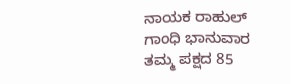ನಾಯಕ ರಾಹುಲ್ ಗಾಂಧಿ ಭಾನುವಾರ ತಮ್ಮ ಪಕ್ಷದ 85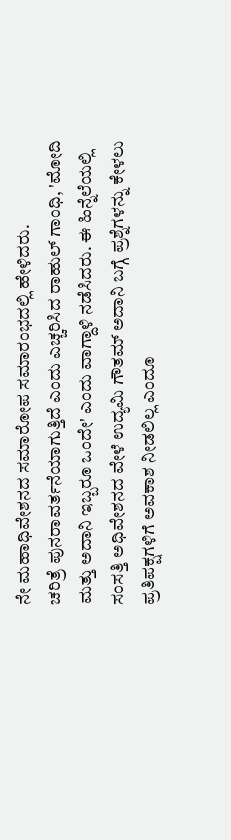ನೇ ಮಹಾಧಿವೇಶನದ ಸಮಾರೋಪ ಸಮಾರಂಭದಲ್ಲಿ ಹೇಳಿದರು.
ಚರಿತ್ರೆ ಪುನರಾವರ್ತನೆಯಾಗುತ್ತಿದೆ ಎಂದು ಎಚ್ಚರಿಸಿದ ರಾಹುಲ್ ಗಾಂಧಿ, 'ಮೋದಿ ಮತ್ತು ಅದಾನಿ ಇಬ್ಬರೂ ಒಂದೇ' ಎಂದು ವಾಗ್ದಾಳಿ ನಡೆಸಿದರು. ಈ ಹಿನ್ನೆಲೆಯಲ್ಲಿ ಸಂಸತ್ತಿ ಅಧಿವೇಶನದ ವೇಳೆ ಉದ್ಯಮಿ ಗೌತಮ್ ಅದಾನಿ ಬಗ್ಗೆ ಪ್ರಶ್ನೆಗಳನ್ನು ಕೇಳಲು ಪ್ರತಿಪಕ್ಷಗಳಿಗೆ ಅವಕಾಶ ನೀಡಲಿಲ್ಲ ಎಂದೂ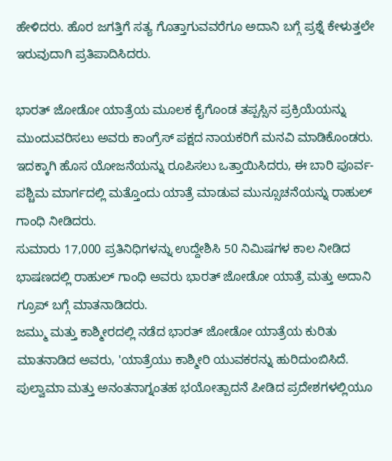ಹೇಳಿದರು. ಹೊರ ಜಗತ್ತಿಗೆ ಸತ್ಯ ಗೊತ್ತಾಗುವವರೆಗೂ ಅದಾನಿ ಬಗ್ಗೆ ಪ್ರಶ್ನೆ ಕೇಳುತ್ತಲೇ ಇರುವುದಾಗಿ ಪ್ರತಿಪಾದಿಸಿದರು.

ಭಾರತ್ ಜೋಡೋ ಯಾತ್ರೆಯ ಮೂಲಕ ಕೈಗೊಂಡ ತಪ್ಪಸ್ಸಿನ ಪ್ರಕ್ರಿಯೆಯನ್ನು ಮುಂದುವರಿಸಲು ಅವರು ಕಾಂಗ್ರೆಸ್ ಪಕ್ಷದ ನಾಯಕರಿಗೆ ಮನವಿ ಮಾಡಿಕೊಂಡರು. ಇದಕ್ಕಾಗಿ ಹೊಸ ಯೋಜನೆಯನ್ನು ರೂಪಿಸಲು ಒತ್ತಾಯಿಸಿದರು, ಈ ಬಾರಿ ಪೂರ್ವ-ಪಶ್ಚಿಮ ಮಾರ್ಗದಲ್ಲಿ ಮತ್ತೊಂದು ಯಾತ್ರೆ ಮಾಡುವ ಮುನ್ಸೂಚನೆಯನ್ನು ರಾಹುಲ್ ಗಾಂಧಿ ನೀಡಿದರು.
ಸುಮಾರು 17,000 ಪ್ರತಿನಿಧಿಗಳನ್ನು ಉದ್ದೇಶಿಸಿ 50 ನಿಮಿಷಗಳ ಕಾಲ ನೀಡಿದ ಭಾಷಣದಲ್ಲಿ ರಾಹುಲ್ ಗಾಂಧಿ ಅವರು ಭಾರತ್ ಜೋಡೋ ಯಾತ್ರೆ ಮತ್ತು ಅದಾನಿ ಗ್ರೂಪ್ ಬಗ್ಗೆ ಮಾತನಾಡಿದರು.
ಜಮ್ಮು ಮತ್ತು ಕಾಶ್ಮೀರದಲ್ಲಿ ನಡೆದ ಭಾರತ್ ಜೋಡೋ ಯಾತ್ರೆಯ ಕುರಿತು ಮಾತನಾಡಿದ ಅವರು, 'ಯಾತ್ರೆಯು ಕಾಶ್ಮೀರಿ ಯುವಕರನ್ನು ಹುರಿದುಂಬಿಸಿದೆ. ಪುಲ್ವಾಮಾ ಮತ್ತು ಅನಂತನಾಗ್ನಂತಹ ಭಯೋತ್ಪಾದನೆ ಪೀಡಿದ ಪ್ರದೇಶಗಳಲ್ಲಿಯೂ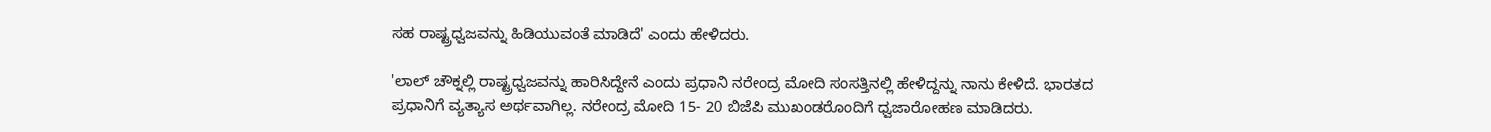ಸಹ ರಾಷ್ಟ್ರಧ್ವಜವನ್ನು ಹಿಡಿಯುವಂತೆ ಮಾಡಿದೆ' ಎಂದು ಹೇಳಿದರು.

'ಲಾಲ್ ಚೌಕ್ನಲ್ಲಿ ರಾಷ್ಟ್ರಧ್ವಜವನ್ನು ಹಾರಿಸಿದ್ದೇನೆ ಎಂದು ಪ್ರಧಾನಿ ನರೇಂದ್ರ ಮೋದಿ ಸಂಸತ್ತಿನಲ್ಲಿ ಹೇಳಿದ್ದನ್ನು ನಾನು ಕೇಳಿದೆ. ಭಾರತದ ಪ್ರಧಾನಿಗೆ ವ್ಯತ್ಯಾಸ ಅರ್ಥವಾಗಿಲ್ಲ. ನರೇಂದ್ರ ಮೋದಿ 15- 20 ಬಿಜೆಪಿ ಮುಖಂಡರೊಂದಿಗೆ ಧ್ವಜಾರೋಹಣ ಮಾಡಿದರು.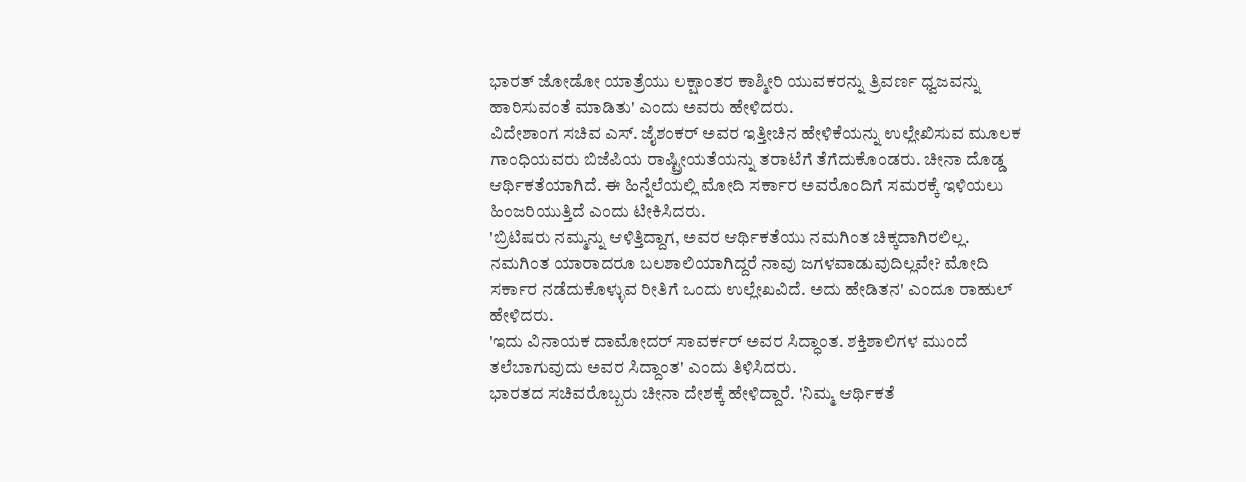ಭಾರತ್ ಜೋಡೋ ಯಾತ್ರೆಯು ಲಕ್ಷಾಂತರ ಕಾಶ್ಮೀರಿ ಯುವಕರನ್ನು ತ್ರಿವರ್ಣ ಧ್ವಜವನ್ನು ಹಾರಿಸುವಂತೆ ಮಾಡಿತು' ಎಂದು ಅವರು ಹೇಳಿದರು.
ವಿದೇಶಾಂಗ ಸಚಿವ ಎಸ್. ಜೈಶಂಕರ್ ಅವರ ಇತ್ತೀಚಿನ ಹೇಳಿಕೆಯನ್ನು ಉಲ್ಲೇಖಿಸುವ ಮೂಲಕ ಗಾಂಧಿಯವರು ಬಿಜೆಪಿಯ ರಾಷ್ಟ್ರೀಯತೆಯನ್ನು ತರಾಟೆಗೆ ತೆಗೆದುಕೊಂಡರು. ಚೀನಾ ದೊಡ್ಡ ಆರ್ಥಿಕತೆಯಾಗಿದೆ. ಈ ಹಿನ್ನೆಲೆಯಲ್ಲಿ ಮೋದಿ ಸರ್ಕಾರ ಅವರೊಂದಿಗೆ ಸಮರಕ್ಕೆ ಇಳಿಯಲು ಹಿಂಜರಿಯುತ್ತಿದೆ ಎಂದು ಟೀಕಿಸಿದರು.
'ಬ್ರಿಟಿಷರು ನಮ್ಮನ್ನು ಆಳಿತ್ತಿದ್ದಾಗ, ಅವರ ಆರ್ಥಿಕತೆಯು ನಮಗಿಂತ ಚಿಕ್ಕದಾಗಿರಲಿಲ್ಲ. ನಮಗಿಂತ ಯಾರಾದರೂ ಬಲಶಾಲಿಯಾಗಿದ್ದರೆ ನಾವು ಜಗಳವಾಡುವುದಿಲ್ಲವೇ? ಮೋದಿ ಸರ್ಕಾರ ನಡೆದುಕೊಳ್ಳುವ ರೀತಿಗೆ ಒಂದು ಉಲ್ಲೇಖವಿದೆ. ಅದು ಹೇಡಿತನ' ಎಂದೂ ರಾಹುಲ್ ಹೇಳಿದರು.
'ಇದು ವಿನಾಯಕ ದಾಮೋದರ್ ಸಾವರ್ಕರ್ ಅವರ ಸಿದ್ಧಾಂತ. ಶಕ್ತಿಶಾಲಿಗಳ ಮುಂದೆ ತಲೆಬಾಗುವುದು ಅವರ ಸಿದ್ದಾಂತ' ಎಂದು ತಿಳಿಸಿದರು.
ಭಾರತದ ಸಚಿವರೊಬ್ಬರು ಚೀನಾ ದೇಶಕ್ಕೆ ಹೇಳಿದ್ದಾರೆ. 'ನಿಮ್ಮ ಆರ್ಥಿಕತೆ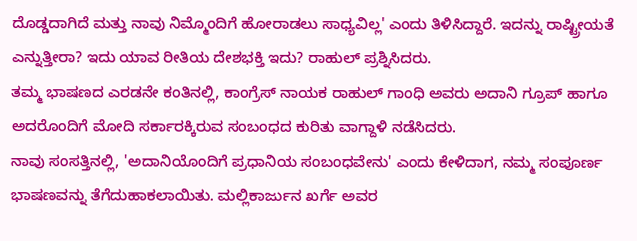ದೊಡ್ಡದಾಗಿದೆ ಮತ್ತು ನಾವು ನಿಮ್ಮೊಂದಿಗೆ ಹೋರಾಡಲು ಸಾಧ್ಯವಿಲ್ಲ' ಎಂದು ತಿಳಿಸಿದ್ದಾರೆ. ಇದನ್ನು ರಾಷ್ಟ್ರೀಯತೆ ಎನ್ನುತ್ತೀರಾ? ಇದು ಯಾವ ರೀತಿಯ ದೇಶಭಕ್ತಿ ಇದು? ರಾಹುಲ್ ಪ್ರಶ್ನಿಸಿದರು.
ತಮ್ಮ ಭಾಷಣದ ಎರಡನೇ ಕಂತಿನಲ್ಲಿ, ಕಾಂಗ್ರೆಸ್ ನಾಯಕ ರಾಹುಲ್ ಗಾಂಧಿ ಅವರು ಅದಾನಿ ಗ್ರೂಪ್ ಹಾಗೂ ಅದರೊಂದಿಗೆ ಮೋದಿ ಸರ್ಕಾರಕ್ಕಿರುವ ಸಂಬಂಧದ ಕುರಿತು ವಾಗ್ದಾಳಿ ನಡೆಸಿದರು.
ನಾವು ಸಂಸತ್ತಿನಲ್ಲಿ, 'ಅದಾನಿಯೊಂದಿಗೆ ಪ್ರಧಾನಿಯ ಸಂಬಂಧವೇನು' ಎಂದು ಕೇಳಿದಾಗ, ನಮ್ಮ ಸಂಪೂರ್ಣ ಭಾಷಣವನ್ನು ತೆಗೆದುಹಾಕಲಾಯಿತು. ಮಲ್ಲಿಕಾರ್ಜುನ ಖರ್ಗೆ ಅವರ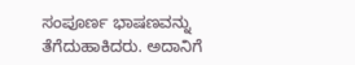ಸಂಪೂರ್ಣ ಭಾಷಣವನ್ನು ತೆಗೆದುಹಾಕಿದರು. ಅದಾನಿಗೆ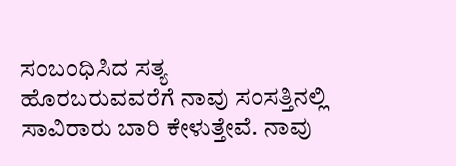ಸಂಬಂಧಿಸಿದ ಸತ್ಯ ಹೊರಬರುವವರೆಗೆ ನಾವು ಸಂಸತ್ತಿನಲ್ಲಿ ಸಾವಿರಾರು ಬಾರಿ ಕೇಳುತ್ತೇವೆ. ನಾವು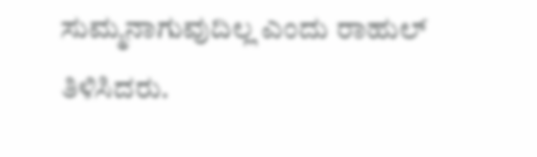ಸುಮ್ಮನಾಗುವುದಿಲ್ಲ ಎಂದು ರಾಹುಲ್ ತಿಳಿಸಿದರು.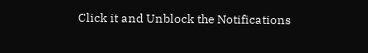Click it and Unblock the Notifications